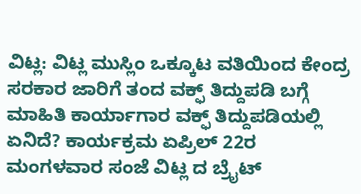ವಿಟ್ಲ: ವಿಟ್ಲ ಮುಸ್ಲಿಂ ಒಕ್ಕೂಟ ವತಿಯಿಂದ ಕೇಂದ್ರ ಸರಕಾರ ಜಾರಿಗೆ ತಂದ ವಕ್ಫ್ ತಿದ್ದುಪಡಿ ಬಗ್ಗೆ ಮಾಹಿತಿ ಕಾರ್ಯಾಗಾರ ವಕ್ಫ್ ತಿದ್ದುಪಡಿಯಲ್ಲಿ ಏನಿದೆ? ಕಾರ್ಯಕ್ರಮ ಏಪ್ರಿಲ್ 22ರ ಮಂಗಳವಾರ ಸಂಜೆ ವಿಟ್ಲ ದ ಬ್ರೈಟ್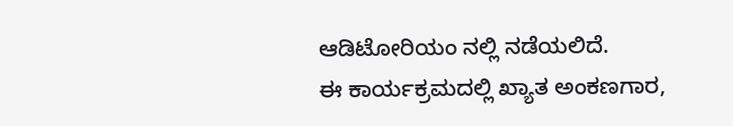ಆಡಿಟೋರಿಯಂ ನಲ್ಲಿ ನಡೆಯಲಿದೆ.
ಈ ಕಾರ್ಯಕ್ರಮದಲ್ಲಿ ಖ್ಯಾತ ಅಂಕಣಗಾರ,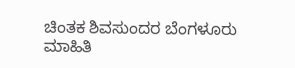ಚಿಂತಕ ಶಿವಸುಂದರ ಬೆಂಗಳೂರು ಮಾಹಿತಿ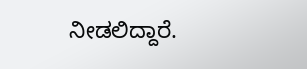ನೀಡಲಿದ್ದಾರೆ.